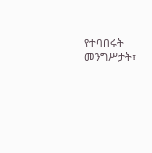የተባበሩት መንግሥታት፣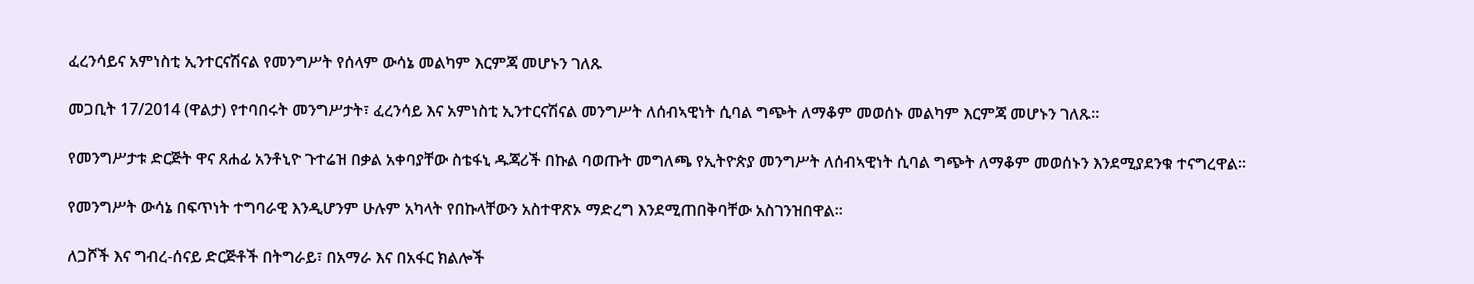ፈረንሳይና አምነስቲ ኢንተርናሽናል የመንግሥት የሰላም ውሳኔ መልካም እርምጃ መሆኑን ገለጹ

መጋቢት 17/2014 (ዋልታ) የተባበሩት መንግሥታት፣ ፈረንሳይ እና አምነስቲ ኢንተርናሽናል መንግሥት ለሰብኣዊነት ሲባል ግጭት ለማቆም መወሰኑ መልካም እርምጃ መሆኑን ገለጹ።

የመንግሥታቱ ድርጅት ዋና ጸሐፊ አንቶኒዮ ጉተሬዝ በቃል አቀባያቸው ስቴፋኒ ዱጃሪች በኩል ባወጡት መግለጫ የኢትዮጵያ መንግሥት ለሰብኣዊነት ሲባል ግጭት ለማቆም መወሰኑን እንደሚያደንቁ ተናግረዋል፡፡

የመንግሥት ውሳኔ በፍጥነት ተግባራዊ እንዲሆንም ሁሉም አካላት የበኩላቸውን አስተዋጽኦ ማድረግ እንደሚጠበቅባቸው አስገንዝበዋል፡፡

ለጋሾች እና ግብረ-ሰናይ ድርጅቶች በትግራይ፣ በአማራ እና በአፋር ክልሎች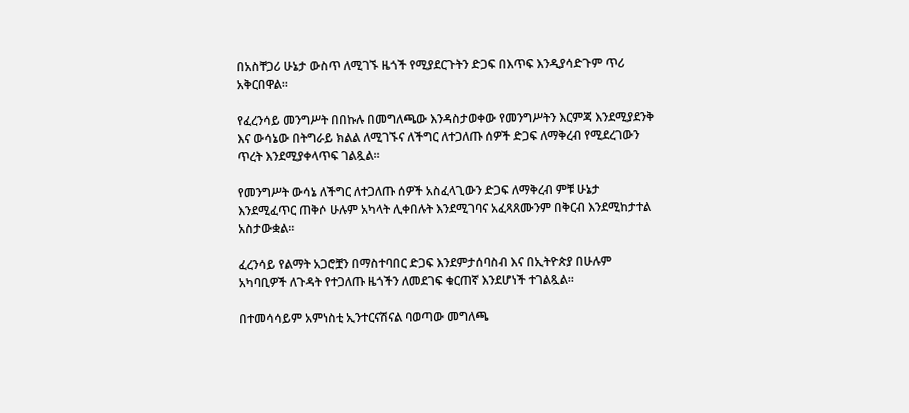በአስቸጋሪ ሁኔታ ውስጥ ለሚገኙ ዜጎች የሚያደርጉትን ድጋፍ በእጥፍ እንዲያሳድጉም ጥሪ አቅርበዋል።

የፈረንሳይ መንግሥት በበኩሉ በመግለጫው እንዳስታወቀው የመንግሥትን እርምጃ እንደሚያደንቅ እና ውሳኔው በትግራይ ክልል ለሚገኙና ለችግር ለተጋለጡ ሰዎች ድጋፍ ለማቅረብ የሚደረገውን ጥረት እንደሚያቀላጥፍ ገልጿል፡፡

የመንግሥት ውሳኔ ለችግር ለተጋለጡ ሰዎች አስፈላጊውን ድጋፍ ለማቅረብ ምቹ ሁኔታ እንደሚፈጥር ጠቅሶ ሁሉም አካላት ሊቀበሉት እንደሚገባና አፈጻጸሙንም በቅርብ እንደሚከታተል አስታውቋል፡፡

ፈረንሳይ የልማት አጋሮቿን በማስተባበር ድጋፍ እንደምታሰባስብ እና በኢትዮጵያ በሁሉም አካባቢዎች ለጉዳት የተጋለጡ ዜጎችን ለመደገፍ ቁርጠኛ እንደሆነች ተገልጿል፡፡

በተመሳሳይም አምነስቲ ኢንተርናሽናል ባወጣው መግለጫ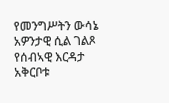የመንግሥትን ውሳኔ አዎንታዊ ሲል ገልጾ የሰብኣዊ እርዳታ አቅርቦቱ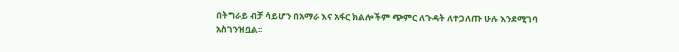በትግራይ ብቻ ሳይሆን በአማራ እና አፋር ክልሎችም ጭምር ለጉዳት ለተጋለጡ ሁሉ እንደሚገባ አስገንዝቧል፡፡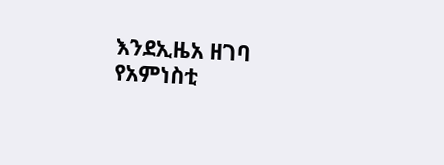እንደኢዜአ ዘገባ የአምነስቲ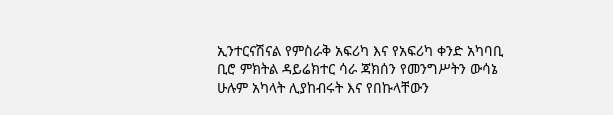ኢንተርናሽናል የምስራቅ አፍሪካ እና የአፍሪካ ቀንድ አካባቢ ቢሮ ምክትል ዳይሬክተር ሳራ ጃክሰን የመንግሥትን ውሳኔ ሁሉም አካላት ሊያከብሩት እና የበኩላቸውን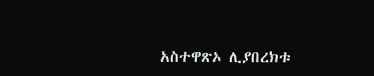አስተዋጽኦ ሊያበረክቱ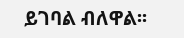ይገባል ብለዋል፡፡